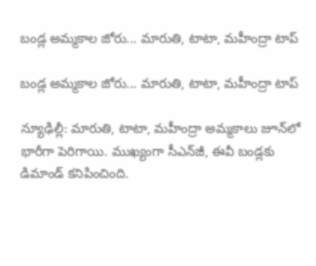బండ్ల అమ్మకాల జోరు... మారుతి, టాటా, మహీంద్రా టాప్‌‌‌‌‌‌‌‌

బండ్ల అమ్మకాల జోరు... మారుతి, టాటా, మహీంద్రా టాప్‌‌‌‌‌‌‌‌

న్యూఢిల్లీ: మారుతి, టాటా, మహీంద్రా అమ్మకాలు జూన్‌‌‌‌‌‌‌‌లో భారీగా పెరిగాయి. ముఖ్యంగా సీఎన్‌‌‌‌‌‌‌‌జీ, ఈవీ బండ్లకు డిమాండ్ కనిపించింది.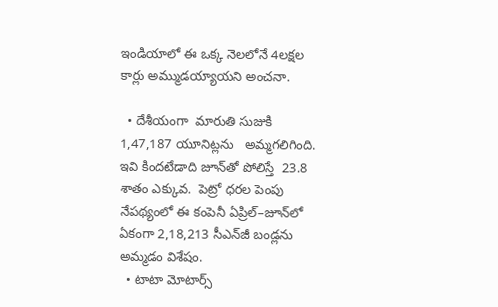ఇండియాలో ఈ ఒక్క నెలలోనే 4లక్షల కార్లు అమ్ముడయ్యాయని అంచనా.

  • దేశీయంగా  మారుతి సుజుకి  1,47,187 యూనిట్లను   అమ్మగలిగింది. ఇవి కిందటేడాది జూన్‌‌‌‌‌‌‌‌తో పోలిస్తే  23.8 శాతం ఎక్కువ.  పెట్రో ధరల పెంపు నేపథ్యంలో ఈ కంపెనీ ఏప్రిల్‌‌‌‌‌‌‌‌–జూన్‌‌‌‌‌‌‌‌లో ఏకంగా 2,18,213 సీఎన్‌‌‌‌‌‌‌‌జీ బండ్లను అమ్మడం విశేషం.
  • టాటా మోటార్స్‌‌‌‌‌‌‌‌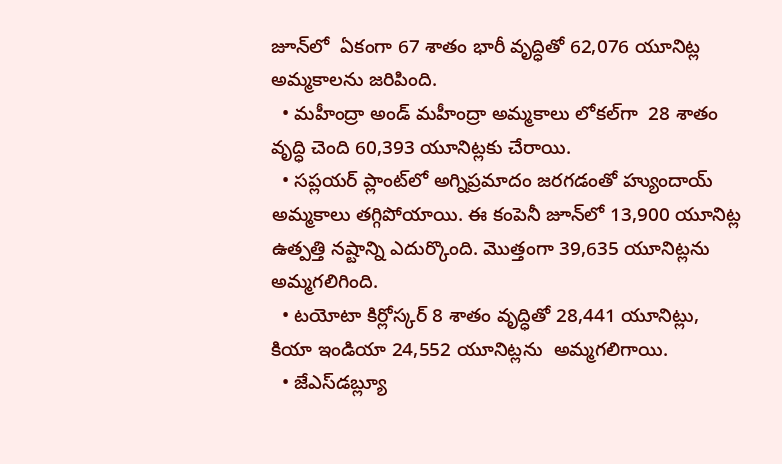జూన్‌‌‌‌‌‌‌‌లో  ఏకంగా 67 శాతం భారీ వృద్ధితో 62,076 యూనిట్ల అమ్మకాలను జరిపింది.
  • మహీంద్రా అండ్‌‌‌‌‌‌‌‌ మహీంద్రా అమ్మకాలు లోకల్‌‌‌‌‌‌‌‌గా  28 శాతం వృద్ధి చెంది 60,393 యూనిట్లకు చేరాయి.
  • సప్లయర్ ప్లాంట్‌‌‌‌‌‌‌‌లో అగ్నిప్రమాదం జరగడంతో హ్యుందాయ్ అమ్మకాలు తగ్గిపోయాయి. ఈ కంపెనీ జూన్‌‌లో 13,900 యూనిట్ల ఉత్పత్తి నష్టాన్ని ఎదుర్కొంది. మొత్తంగా 39,635 యూనిట్లను అమ్మగలిగింది.
  • టయోటా కిర్లోస్కర్ 8 శాతం వృద్ధితో 28,441 యూనిట్లు, కియా ఇండియా 24,552 యూనిట్లను  అమ్మగలిగాయి.
  • జేఎస్‌‌‌‌‌‌‌‌డబ్ల్యూ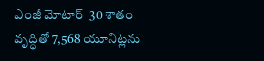ఎంజీ మోటార్  30 శాతం వృద్ధితో 7,568 యూనిట్లను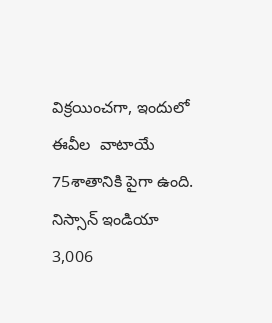విక్రయించగా, ఇందులో ఈవీల  వాటాయే 75శాతానికి పైగా ఉంది. నిస్సాన్ ఇండియా 3,006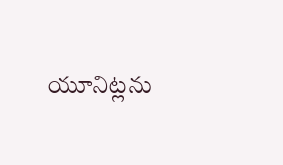యూనిట్లను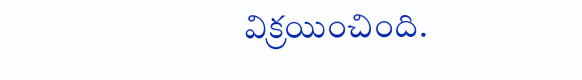విక్రయించింది.